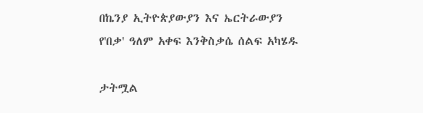በኬንያ ኢትዮጵያውያን እና ኤርትራውያን የ'በቃ' ዓለም አቀፍ እንቅስቃሴ ሰልፍ አካሄዱ

ታትሟል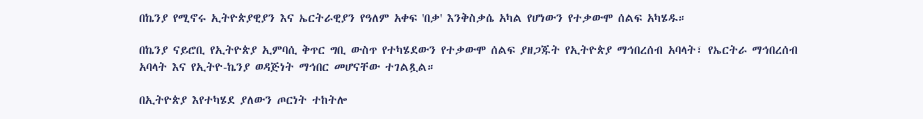በኬንያ የሚኖሩ ኢትዮጵያዊያን እና ኤርትራዊያን የዓለም አቀፍ 'በቃ' እንቅስቃሴ አካል የሆነውን የተቃውሞ ሰልፍ አካሄዱ።

በኬንያ ናይሮቢ የኢትዮጵያ ኢምባሲ ቅጥር ግቢ ውስጥ የተካሄደውን የተቃውሞ ሰልፍ ያዘጋጁት የኢትዮጵያ ማኅበረሰብ አባላት፣ የኤርትራ ማኅበረሰብ አባላት እና የኢትዮ-ኬንያ ወዳጅነት ማኅበር መሆናቸው ተገልጿል።

በኢትዮጵያ እየተካሄደ ያለውን ጦርነት ተከትሎ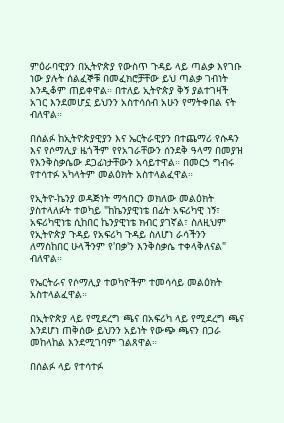ምዕራባዊያን በኢትዮጵያ የውስጥ ጉዳይ ላይ ጣልቃ እየገቡ ነው ያሉት ሰልፈኞቹ በመፈክሮቻቸው ይህ ጣልቃ ገብነት እንዲቆም ጠይቀዋል። በተለይ ኢትዮጵያ ቅኝ ያልተገዛች አገር እንደመሆኗ ይህንን አስተሳሰብ አሁን የማትቀበል ናት ብለዋል።

በሰልፉ ከኢትዮጵያዊያን እና ኤርትራዊያን በተጨማሪ የሱዳን እና የሶማሊያ ዜጎችም የየአገራቸውን ሰንደቅ ዓላማ በመያዝ የእንቅስቃሴው ደጋፊነታቸውን አሳይተዋል። በመርኃ ግብሩ የተሳተፉ አካላትም መልዕክት አስተላልፈዋል።

የኢትዮ-ኬንያ ወዳጅነት ማኅበርን ወክለው መልዕክት ያስተላለፉት ተወካይ "ከኬንያዊነቴ በፊት አፍሪካዊ ነኝ፣ አፍሪካዊነቴ ሲከበር ኬንያዊነቴ ክብር ያገኛል፣ ስለዚህም የኢትዮጵያ ጉዳይ የአፍሪካ ጉዳይ ስለሆነ ራሳችንን ለማስከበር ሁላችንም የ'በቃ'ን እንቅስቃሴ ተቀላቅለናል" ብለዋል።

የኤርትራና የሶማሊያ ተወካዮችም ተመሳሳይ መልዕክት አስተላልፈዋል።

በኢትዮጵያ ላይ የሚደረግ ጫና በአፍሪካ ላይ የሚደረግ ጫና እንደሆነ ጠቅሰው ይህንን አይነት የውጭ ጫናን በጋራ መከላከል እንደሚገባም ገልጸዋል።

በሰልፉ ላይ የተሳተፉ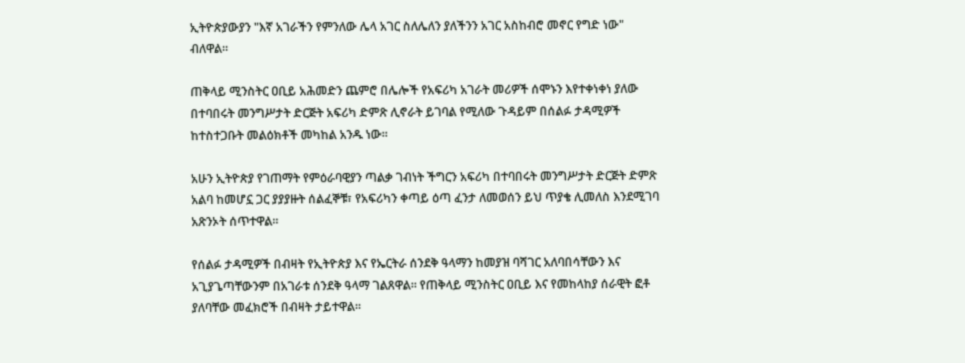ኢትዮጵያውያን "እኛ አገራችን የምንለው ሌላ አገር ስለሌለን ያለችንን አገር አስከብሮ መኖር የግድ ነው" ብለዋል።

ጠቅላይ ሚንስትር ዐቢይ አሕመድን ጨምሮ በሌሎች የአፍሪካ አገራት መሪዎች ሰሞኑን እየተቀነቀነ ያለው በተባበሩት መንግሥታት ድርጅት አፍሪካ ድምጽ ሊኖራት ይገባል የሚለው ጉዳይም በሰልፉ ታዳሚዎች ከተስተጋቡት መልዕክቶች መካከል አንዱ ነው።

አሁን ኢትዮጵያ የገጠማት የምዕራባዊያን ጣልቃ ገብነት ችግርን አፍሪካ በተባበሩት መንግሥታት ድርጅት ድምጽ አልባ ከመሆኗ ጋር ያያያዙት ሰልፈኞቹ፣ የአፍሪካን ቀጣይ ዕጣ ፈንታ ለመወሰን ይህ ጥያቄ ሊመለስ እንደሚገባ አጽንኦት ሰጥተዋል።

የሰልፉ ታዳሚዎች በብዛት የኢትዮጵያ እና የኤርትራ ሰንደቅ ዓላማን ከመያዝ ባሻገር አለባበሳቸውን እና አጊያጌጣቸውንም በአገራቱ ሰንደቅ ዓላማ ገልጸዋል። የጠቅላይ ሚንስትር ዐቢይ እና የመከላከያ ሰራዊት ፎቶ ያለባቸው መፈክሮች በብዛት ታይተዋል።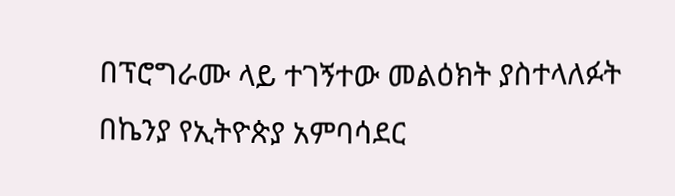በፕሮግራሙ ላይ ተገኝተው መልዕክት ያስተላለፉት በኬንያ የኢትዮጵያ አምባሳደር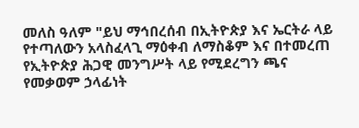መለስ ዓለም "ይህ ማኅበረሰብ በኢትዮጵያ እና ኤርትራ ላይ የተጣለውን አላስፈላጊ ማዕቀብ ለማስቆም እና በተመረጠ የኢትዮጵያ ሕጋዊ መንግሥት ላይ የሚደረግን ጫና የመቃወም ኃላፊነት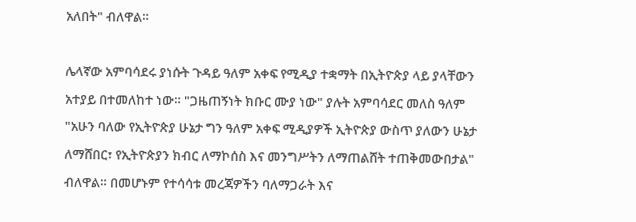አለበት" ብለዋል።

ሌላኛው አምባሳደሩ ያነሱት ጉዳይ ዓለም አቀፍ የሚዲያ ተቋማት በኢትዮጵያ ላይ ያላቸውን አተያይ በተመለከተ ነው። "ጋዜጠኝነት ክቡር ሙያ ነው" ያሉት አምባሳደር መለስ ዓለም "አሁን ባለው የኢትዮጵያ ሁኔታ ግን ዓለም አቀፍ ሚዲያዎች ኢትዮጵያ ውስጥ ያለውን ሁኔታ ለማሸበር፣ የኢትዮጵያን ክብር ለማኮሰስ እና መንግሥትን ለማጠልሸት ተጠቅመውበታል" ብለዋል። በመሆኑም የተሳሳቱ መረጃዎችን ባለማጋራት እና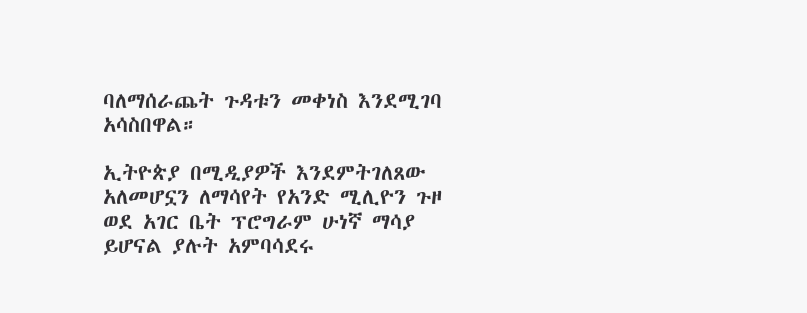ባለማሰራጨት ጉዳቱን መቀነስ እንደሚገባ አሳስበዋል።

ኢትዮጵያ በሚዲያዎች እንደምትገለጸው አለመሆኗን ለማሳየት የአንድ ሚሊዮን ጉዞ ወደ አገር ቤት ፕሮግራም ሁነኛ ማሳያ ይሆናል ያሉት አምባሳደሩ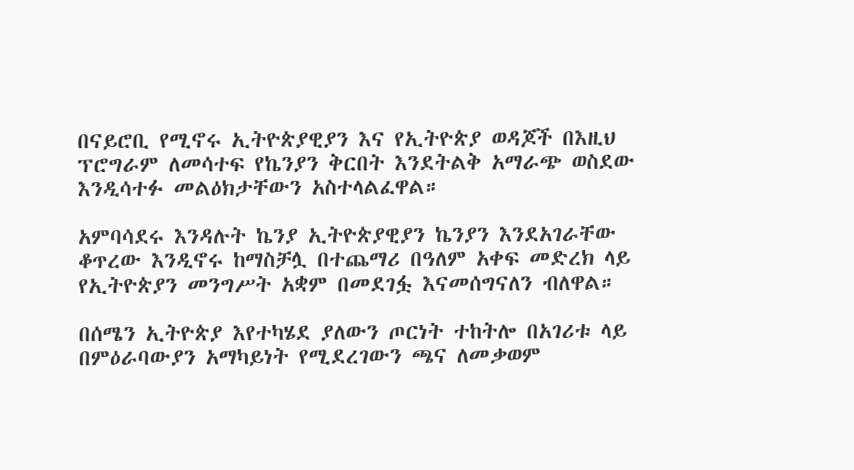በናይሮቢ የሚኖሩ ኢትዮጵያዊያን እና የኢትዮጵያ ወዳጆች በእዚህ ፕሮግራም ለመሳተፍ የኬንያን ቅርበት እንደትልቅ አማራጭ ወስደው እንዲሳተፉ መልዕክታቸውን አስተላልፈዋል።

አምባሳደሩ እንዳሉት ኬንያ ኢትዮጵያዊያን ኬንያን እንደአገራቸው ቆጥረው እንዲኖሩ ከማስቻሏ በተጨማሪ በዓለም አቀፍ መድረክ ላይ የኢትዮጵያን መንግሥት አቋም በመደገፏ እናመሰግናለን ብለዋል።

በሰሜን ኢትዮጵያ እየተካሄደ ያለውን ጦርነት ተከትሎ በአገሪቱ ላይ በምዕራባውያን አማካይነት የሚደረገውን ጫና ለመቃወም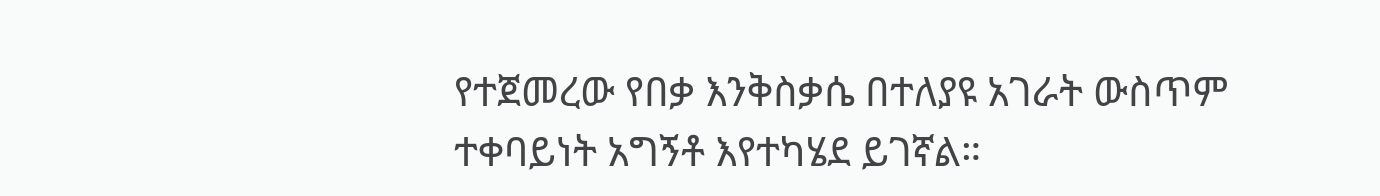የተጀመረው የበቃ እንቅስቃሴ በተለያዩ አገራት ውስጥም ተቀባይነት አግኝቶ እየተካሄደ ይገኛል።